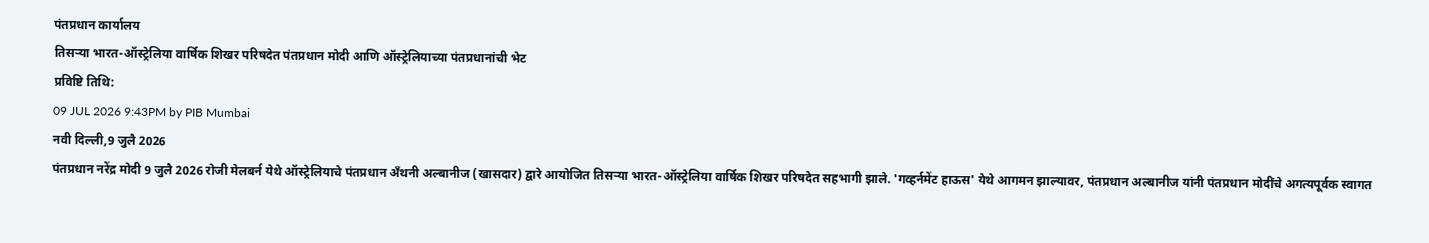पंतप्रधान कार्यालय
तिसऱ्या भारत-ऑस्ट्रेलिया वार्षिक शिखर परिषदेत पंतप्रधान मोदी आणि ऑस्ट्रेलियाच्या पंतप्रधानांची भेट
प्रविष्टि तिथि:
09 JUL 2026 9:43PM by PIB Mumbai
नवी दिल्ली,9 जुलै 2026
पंतप्रधान नरेंद्र मोदी 9 जुलै 2026 रोजी मेलबर्न येथे ऑस्ट्रेलियाचे पंतप्रधान अँथनी अल्बानीज (खासदार) द्वारे आयोजित तिसऱ्या भारत-ऑस्ट्रेलिया वार्षिक शिखर परिषदेत सहभागी झाले. 'गव्हर्नमेंट हाऊस' येथे आगमन झाल्यावर, पंतप्रधान अल्बानीज यांनी पंतप्रधान मोदींचे अगत्यपूर्वक स्वागत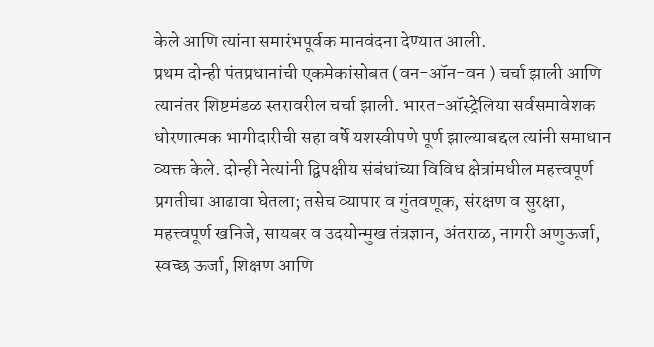केले आणि त्यांना समारंभपूर्वक मानवंदना देण्यात आली.
प्रथम दोन्ही पंतप्रधानांची एकमेकांसोबत (वन-ऑन-वन ) चर्चा झाली आणि त्यानंतर शिष्टमंडळ स्तरावरील चर्चा झाली. भारत-ऑस्ट्रेलिया सर्वसमावेशक धोरणात्मक भागीदारीची सहा वर्षे यशस्वीपणे पूर्ण झाल्याबद्दल त्यांनी समाधान व्यक्त केले. दोन्ही नेत्यांनी द्विपक्षीय संबंधांच्या विविध क्षेत्रांमधील महत्त्वपूर्ण प्रगतीचा आढावा घेतला; तसेच व्यापार व गुंतवणूक, संरक्षण व सुरक्षा, महत्त्वपूर्ण खनिजे, सायबर व उदयोन्मुख तंत्रज्ञान, अंतराळ, नागरी अणुऊर्जा, स्वच्छ ऊर्जा, शिक्षण आणि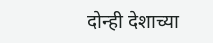दोन्ही देशाच्या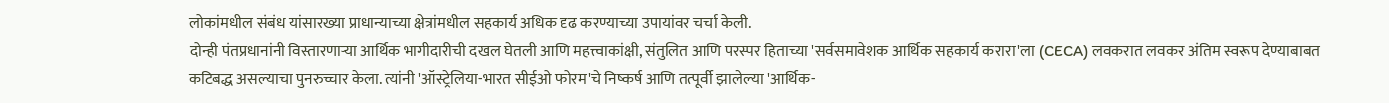लोकांमधील संबंध यांसारख्या प्राधान्याच्या क्षेत्रांमधील सहकार्य अधिक दृढ करण्याच्या उपायांवर चर्चा केली.
दोन्ही पंतप्रधानांनी विस्तारणाऱ्या आर्थिक भागीदारीची दखल घेतली आणि महत्त्वाकांक्षी, संतुलित आणि परस्पर हिताच्या 'सर्वसमावेशक आर्थिक सहकार्य करारा'ला (CECA) लवकरात लवकर अंतिम स्वरूप देण्याबाबत कटिबद्ध असल्याचा पुनरुच्चार केला. त्यांनी 'ऑस्ट्रेलिया-भारत सीईओ फोरम'चे निष्कर्ष आणि तत्पूर्वी झालेल्या 'आर्थिक-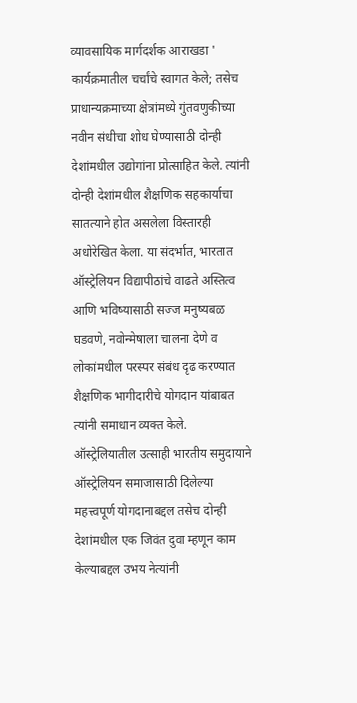व्यावसायिक मार्गदर्शक आराखडा ' कार्यक्रमातील चर्चांचे स्वागत केले; तसेच प्राधान्यक्रमाच्या क्षेत्रांमध्ये गुंतवणुकीच्या नवीन संधीचा शोध घेण्यासाठी दोन्ही देशांमधील उद्योगांना प्रोत्साहित केले. त्यांनी दोन्ही देशांमधील शैक्षणिक सहकार्याचा सातत्याने होत असलेला विस्तारही अधोरेखित केला. या संदर्भात, भारतात ऑस्ट्रेलियन विद्यापीठांचे वाढते अस्तित्व आणि भविष्यासाठी सज्ज मनुष्यबळ घडवणे, नवोन्मेषाला चालना देणे व लोकांमधील परस्पर संबंध दृढ करण्यात शैक्षणिक भागीदारीचे योगदान यांबाबत त्यांनी समाधान व्यक्त केले.
ऑस्ट्रेलियातील उत्साही भारतीय समुदायाने ऑस्ट्रेलियन समाजासाठी दिलेल्या महत्त्वपूर्ण योगदानाबद्दल तसेच दोन्ही देशांमधील एक जिवंत दुवा म्हणून काम केल्याबद्दल उभय नेत्यांनी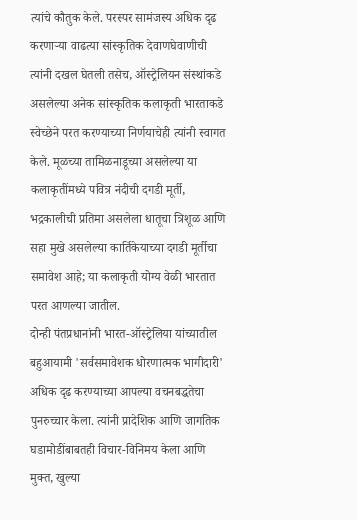त्यांचे कौतुक केले. परस्पर सामंजस्य अधिक दृढ करणाऱ्या वाढत्या सांस्कृतिक देवाणघेवाणीची त्यांनी दखल घेतली तसेच, ऑस्ट्रेलियन संस्थांकडे असलेल्या अनेक सांस्कृतिक कलाकृती भारताकडे स्वेच्छेने परत करण्याच्या निर्णयाचेही त्यांनी स्वागत केले. मूळच्या तामिळनाडूच्या असलेल्या या कलाकृतींमध्ये पवित्र नंदीची दगडी मूर्ती, भद्रकालीची प्रतिमा असलेला धातूचा त्रिशूळ आणि सहा मुखे असलेल्या कार्तिकेयाच्या दगडी मूर्तीचा समावेश आहे; या कलाकृती योग्य वेळी भारतात परत आणल्या जातील.
दोन्ही पंतप्रधानांनी भारत-ऑस्ट्रेलिया यांच्यातील बहुआयामी 'सर्वसमावेशक धोरणात्मक भागीदारी' अधिक दृढ करण्याच्या आपल्या वचनबद्धतेचा पुनरुच्चार केला. त्यांनी प्रादेशिक आणि जागतिक घडामोडींबाबतही विचार-विनिमय केला आणि मुक्त, खुल्या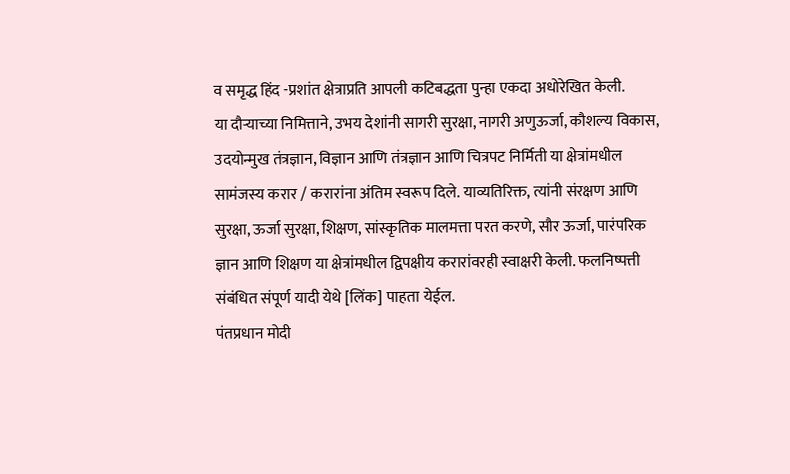व समृद्ध हिंद -प्रशांत क्षेत्राप्रति आपली कटिबद्धता पुन्हा एकदा अधोरेखित केली.
या दौऱ्याच्या निमित्ताने, उभय देशांनी सागरी सुरक्षा, नागरी अणुऊर्जा, कौशल्य विकास, उदयोन्मुख तंत्रज्ञान, विज्ञान आणि तंत्रज्ञान आणि चित्रपट निर्मिती या क्षेत्रांमधील सामंजस्य करार / करारांना अंतिम स्वरूप दिले. याव्यतिरिक्त, त्यांनी संरक्षण आणि सुरक्षा, ऊर्जा सुरक्षा, शिक्षण, सांस्कृतिक मालमत्ता परत करणे, सौर ऊर्जा, पारंपरिक ज्ञान आणि शिक्षण या क्षेत्रांमधील द्विपक्षीय करारांवरही स्वाक्षरी केली. फलनिष्पत्ती संबंधित संपूर्ण यादी येथे [लिंक] पाहता येईल.
पंतप्रधान मोदी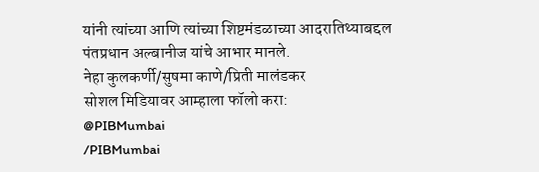यांनी त्यांच्या आणि त्यांच्या शिष्टमंडळाच्या आदरातिथ्याबद्दल पंतप्रधान अल्बानीज यांचे आभार मानले.
नेहा कुलकर्णी/सुषमा काणे/प्रिती मालंडकर
सोशल मिडियावर आम्हाला फॉलो करा:
@PIBMumbai
/PIBMumbai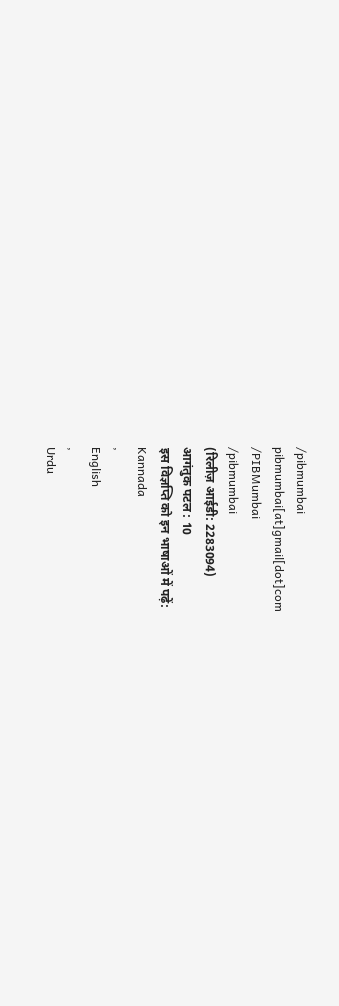/pibmumbai
pibmumbai[at]gmail[dot]com
/PIBMumbai
/pibmumbai
(रिलीज़ आईडी: 2283094)
आगंतुक पटल : 10
इस विज्ञप्ति को इन भाषाओं में पढ़ें:
Kannada
,
English
,
Urdu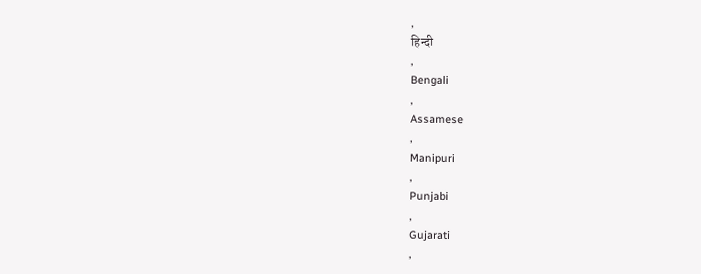,
हिन्दी
,
Bengali
,
Assamese
,
Manipuri
,
Punjabi
,
Gujarati
,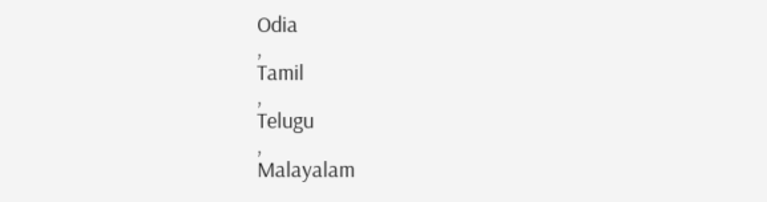Odia
,
Tamil
,
Telugu
,
Malayalam